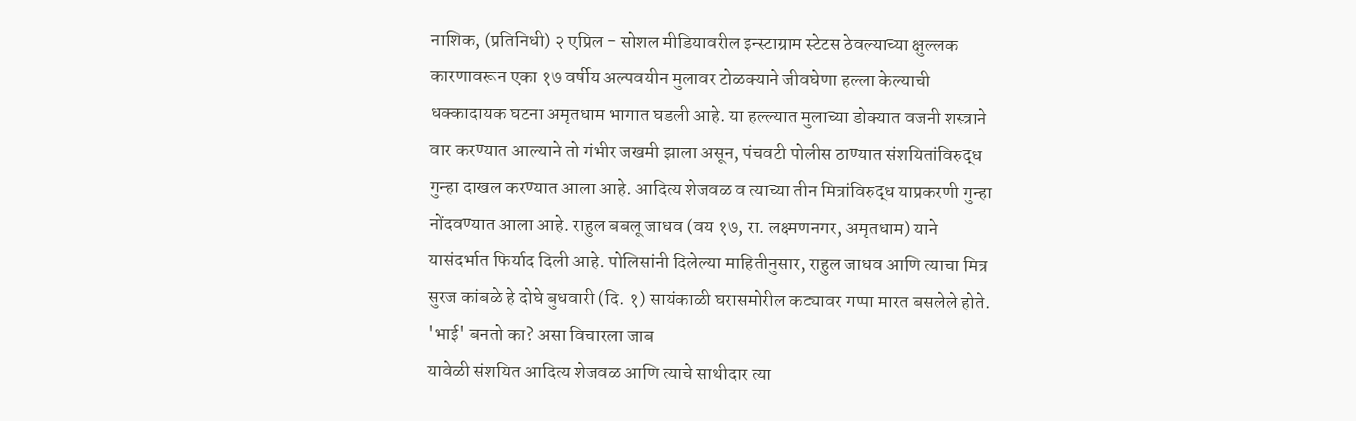नाशिक, (प्रतिनिधी) २ एप्रिल - सोशल मीडियावरील इन्स्टाग्राम स्टेटस ठेवल्याच्या क्षुल्लक कारणावरून एका १७ वर्षीय अल्पवयीन मुलावर टोळक्याने जीवघेणा हल्ला केल्याची धक्कादायक घटना अमृतधाम भागात घडली आहे. या हल्ल्यात मुलाच्या डोक्यात वजनी शस्त्राने वार करण्यात आल्याने तो गंभीर जखमी झाला असून, पंचवटी पोलीस ठाण्यात संशयितांविरुद्ध गुन्हा दाखल करण्यात आला आहे. आदित्य शेजवळ व त्याच्या तीन मित्रांविरुद्ध याप्रकरणी गुन्हा नोंदवण्यात आला आहे. राहुल बबलू जाधव (वय १७, रा. लक्ष्मणनगर, अमृतधाम) याने यासंदर्भात फिर्याद दिली आहे. पोलिसांनी दिलेल्या माहितीनुसार, राहुल जाधव आणि त्याचा मित्र सुरज कांबळे हे दोघे बुधवारी (दि. १) सायंकाळी घरासमोरील कट्यावर गप्पा मारत बसलेले होते.
'भाई' बनतो का? असा विचारला जाब
यावेळी संशयित आदित्य शेजवळ आणि त्याचे साथीदार त्या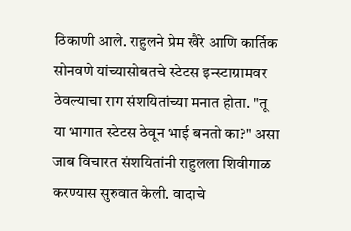ठिकाणी आले. राहुलने प्रेम खैरे आणि कार्तिक सोनवणे यांच्यासोबतचे स्टेटस इन्स्टाग्रामवर ठेवल्याचा राग संशयितांच्या मनात होता. "तू या भागात स्टेटस ठेवून भाई बनतो का?" असा जाब विचारत संशयितांनी राहुलला शिवीगाळ करण्यास सुरुवात केली. वादाचे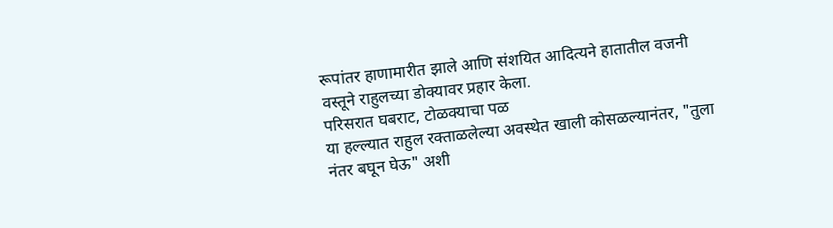रूपांतर हाणामारीत झाले आणि संशयित आदित्यने हातातील वजनी वस्तूने राहुलच्या डोक्यावर प्रहार केला.
परिसरात घबराट, टोळक्याचा पळ
या हल्ल्यात राहुल रक्ताळलेल्या अवस्थेत खाली कोसळल्यानंतर, "तुला नंतर बघून घेऊ" अशी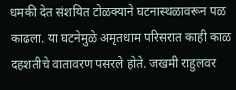धमकी देत संशयित टोळक्याने घटनास्थळावरून पळ काढला. या घटनेमुळे अमृतधाम परिसरात काही काळ दहशतीचे वातावरण पसरले होते. जखमी राहुलवर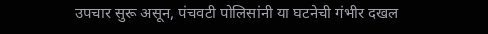उपचार सुरू असून, पंचवटी पोलिसांनी या घटनेची गंभीर दखल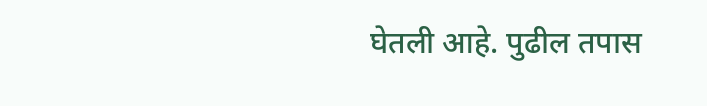घेतली आहे. पुढील तपास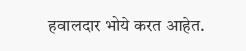हवालदार भोये करत आहेत.